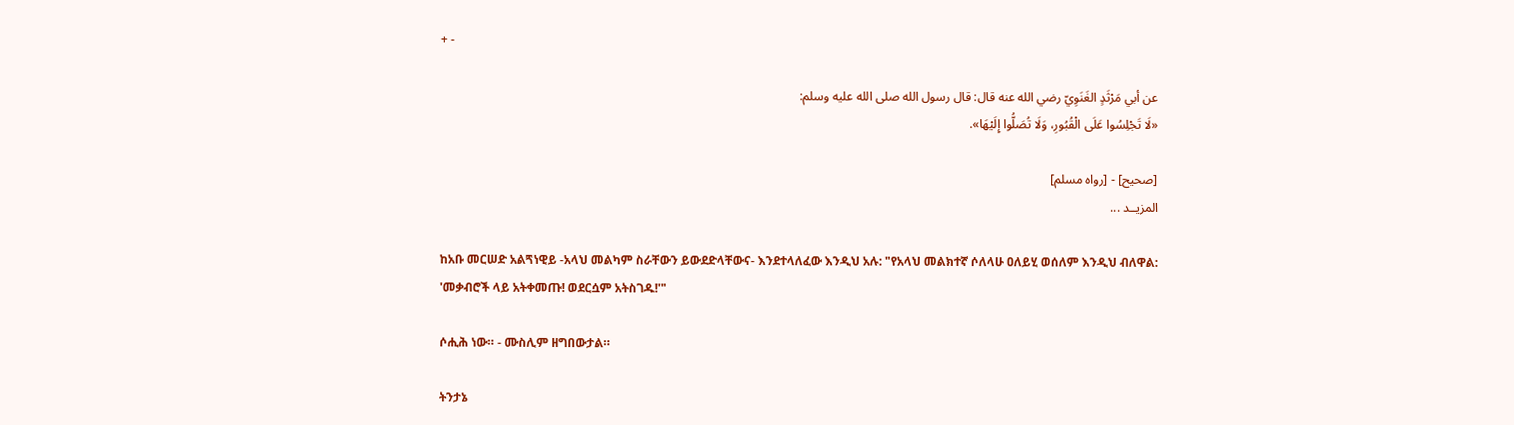+ -

عن أبي مَرْثَدٍ الغَنَوِيّ رضي الله عنه قال: قال رسول الله صلى الله عليه وسلم:
«لَا تَجْلِسُوا عَلَى الْقُبُورِ، وَلَا تُصَلُّوا إِلَيْهَا».

[صحيح] - [رواه مسلم]
المزيــد ...

ከአቡ መርሠድ አልጘነዊይ -አላህ መልካም ስራቸውን ይውደድላቸውና- እንደተላለፈው እንዲህ አሉ: "የአላህ መልክተኛ ሶለላሁ ዐለይሂ ወሰለም እንዲህ ብለዋል:
'መቃብሮች ላይ አትቀመጡ! ወደርሷም አትስገዱ!'"

ሶሒሕ ነው። - ሙስሊም ዘግበውታል።

ትንታኔ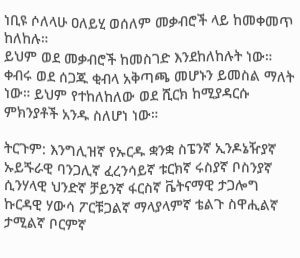ነቢዩ ሶለላሁ ዐለይሂ ወሰለም መቃብሮች ላይ ከመቀመጥ ከለከሉ።
ይህም ወደ መቃብሮች ከመስገድ እንደከለከሉት ነው። ቀብሩ ወደ ሰጋጁ ቂብላ አቅጣጫ መሆኑን ይመስል ማለት ነው። ይህም የተከለከለው ወደ ሺርክ ከሚያዳርሱ ምክንያቶች አንዱ ስለሆነ ነው።

ትርጉም: እንግሊዝኛ የኡርዱ ቋንቋ ስፔንኛ ኢንዶኔዥያኛ ኡይጙራዊ ባንጋሊኛ ፈረንሳይኛ ቱርክኛ ሩስያኛ ቦስንያኛ ሲንሃላዊ ህንድኛ ቻይንኛ ፋርስኛ ቬትናማዊ ታጋሎግ ኩርዳዊ ሃውሳ ፖርቹጋልኛ ማላያላምኛ ቴልጉ ስዋሒልኛ ታሚልኛ ቦርምኛ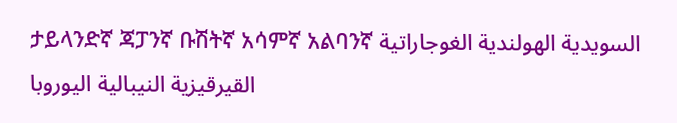ታይላንድኛ ጃፓንኛ ቡሽትኛ አሳምኛ አልባንኛ السويدية الهولندية الغوجاراتية القيرقيزية النيبالية اليوروبا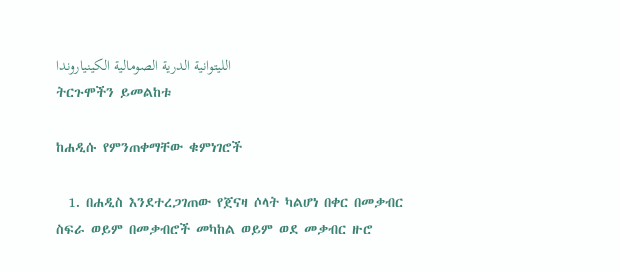الليتوانية الدرية الصومالية الكينياروندا
ትርጉሞችን ይመልከቱ

ከሐዲሱ የምንጠቀማቸው ቁምነገሮች

  1. በሐዲስ እንደተረጋገጠው የጀናዛ ሶላት ካልሆነ በቀር በመቃብር ስፍራ ወይም በመቃብሮች መካከል ወይም ወደ መቃብር ዙሮ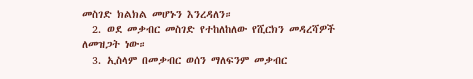መስገድ ክልክል መሆኑን እንረዳለን።
  2. ወደ መቃብር መስገድ የተከለከለው የሺርክን መዳረሻዎች ለመዝጋት ነው።
  3. ኢስላም በመቃብር ወሰን ማለፍንም መቃብር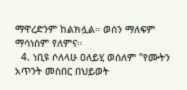ማዋረድንም ከልክሏል። ወሰን ማለፍም ማሳነስም የለምና።
  4. ነቢዩ ሶለላሁ ዐለይሂ ወሰለም "የሙትን አጥንት መስበር በህይወት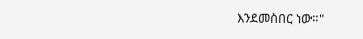እንደመስበር ነው።"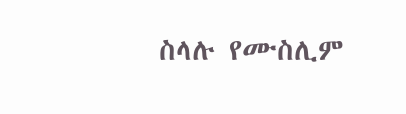ስላሉ የሙስሊም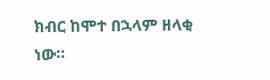ክብር ከሞተ በኋላም ዘላቂ ነው።